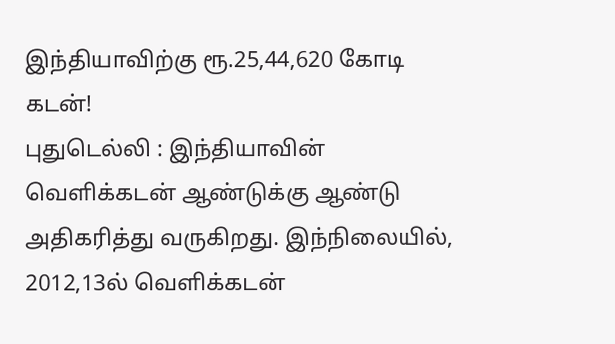இந்தியாவிற்கு ரூ.25,44,620 கோடி கடன்!
புதுடெல்லி : இந்தியாவின் வெளிக்கடன் ஆண்டுக்கு ஆண்டு அதிகரித்து வருகிறது. இந்நிலையில், 2012,13ல் வெளிக்கடன்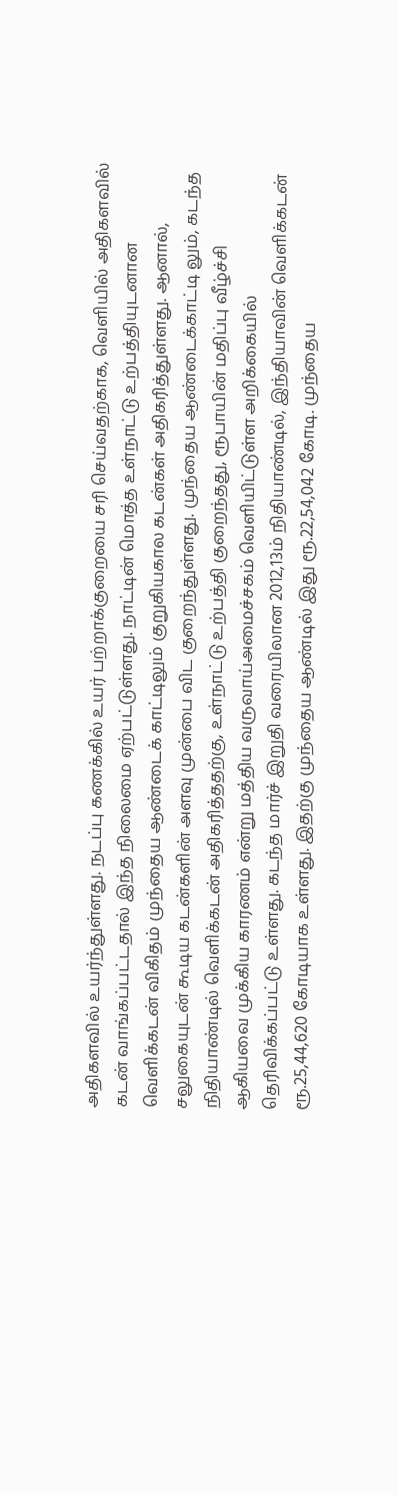அதிகளவில் உயர்ந்துள்ளது. நடப்பு கணக்கில் உயர் பற்றாக்குறையை சரி செய்வதற்காக, வெளியில் அதிகளவில் கடன் வாங்கப்பட்டதால் இந்த நிலைமை ஏற்பட்டுள்ளது. நாட்டின் மொத்த உள்நாட்டு உற்பத்தியுடனான வெளிக்கடன் விகிதம் முந்தைய ஆண்டைக் காட்டிலும் குறுகியகால கடன்கள் அதிகரித்துள்ளது. ஆனால், சலுகையுடன் கூடிய கடன்களின் அளவு முன்பை விட குறைந்துள்ளது. முந்தைய ஆண்டைக்காட்டி லும், கடந்த நிதியாண்டில் வெளிக்கடன் அதிகரித்ததற்கு, உள்நாட்டு உற்பத்தி குறைந்தது, ரூபாயின் மதிப்பு வீழ்ச்சி ஆகியவை முக்கிய காரணம் என்று மத்திய வருவாய்அமைச்சகம் வெளியிட்டுள்ள அறிக்கையில் தெரிவிக்கப்பட்டு உள்ளது. கடந்த மார்ச் இறுதி வரையிலான 2012,13ம் நிதியாண்டில், இந்தியாவின் வெளிக்கடன் ரூ.25,44,620 கோடியாக உள்ளது. இதற்கு முந்தைய ஆண்டில் இது ரூ.22,54,042 கோடி. முந்தைய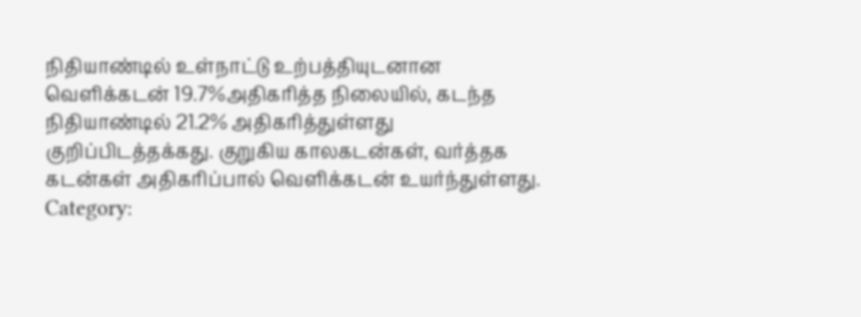நிதியாண்டில் உள்நாட்டு உற்பத்தியுடனான வெளிக்கடன் 19.7%அதிகரித்த நிலையில், கடந்த நிதியாண்டில் 21.2% அதிகரித்துள்ளது குறிப்பிடத்தக்கது. குறுகிய காலகடன்கள், வர்த்தக கடன்கள் அதிகரிப்பால் வெளிக்கடன் உயர்ந்துள்ளது.
Category: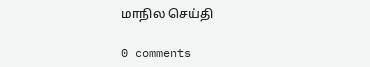மாநில செய்தி

0 comments